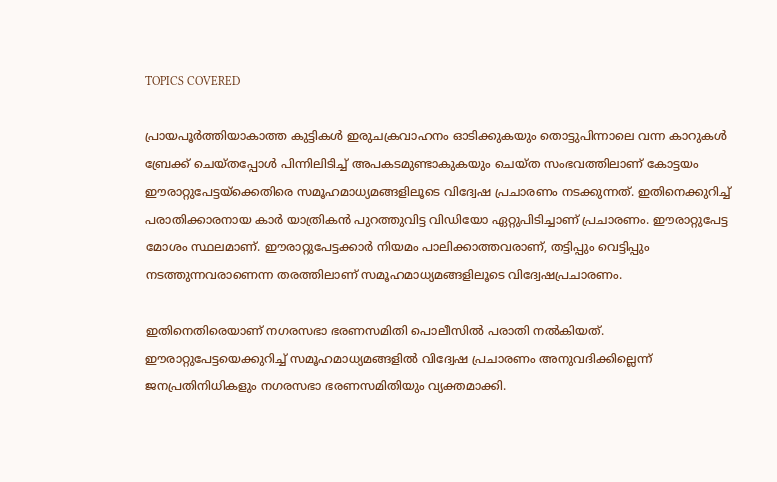TOPICS COVERED

പ്രായപൂര്‍ത്തിയാകാത്ത കുട്ടികള്‍ ഇരുചക്രവാഹനം ഓടിക്കുകയും തൊട്ടുപിന്നാലെ വന്ന കാറുകള്‍ ബ്രേക്ക് ചെയ്തപ്പോള്‍ പിന്നിലിടിച്ച് അപകടമുണ്ടാകുകയും ചെയ്ത സംഭവത്തിലാണ് കോട്ടയം ഈരാറ്റുപേട്ടയ്ക്കെതിരെ സമൂഹമാധ്യമങ്ങളിലൂടെ വിദ്വേഷ പ്രചാരണം നടക്കുന്നത്. ഇതിനെക്കുറിച്ച് പരാതിക്കാരനായ കാര്‍ യാത്രികന്‍ പുറത്തുവിട്ട വിഡിയോ ഏറ്റുപിടിച്ചാണ് പ്രചാരണം. ഈരാറ്റുപേട്ട മോശം സ്ഥലമാണ്. ഈരാറ്റുപേട്ടക്കാര്‍ നിയമം പാലിക്കാത്തവരാണ്, തട്ടിപ്പും വെട്ടിപ്പും നടത്തുന്നവരാണെന്ന തരത്തിലാണ് സമൂഹമാധ്യമങ്ങളിലൂടെ വിദ്വേഷപ്രചാരണം.

ഇതിനെതിരെയാണ് നഗരസഭാ ഭരണസമിതി പൊലീസില്‍ പരാതി നല്‍കിയത്. ഈരാറ്റുപേട്ടയെക്കുറിച്ച് സമൂഹമാധ്യമങ്ങളില്‍ വിദ്വേഷ പ്രചാരണം അനുവദിക്കില്ലെന്ന് ജനപ്രതിനിധികളും നഗരസഭാ ഭരണസമിതിയും വ്യക്തമാക്കി.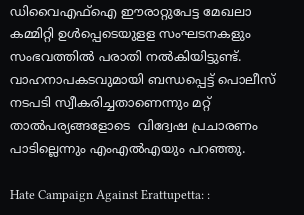ഡിവൈഎഫ്ഐ ഈരാറ്റുപേട്ട മേഖലാ കമ്മിറ്റി ഉള്‍പ്പെടെയുളള സംഘടനകളും സംഭവത്തില്‍ പരാതി നല്‍കിയിട്ടുണ്ട്. വാഹനാപകടവുമായി ബന്ധപ്പെട്ട് പൊലീസ് നടപടി സ്വീകരിച്ചതാണെന്നും മറ്റ് താല്‍പര്യങ്ങളോടെ  വിദ്വേഷ പ്രചാരണം പാടില്ലെന്നും എംഎല്‍എയും പറഞ്ഞു.

Hate Campaign Against Erattupetta: :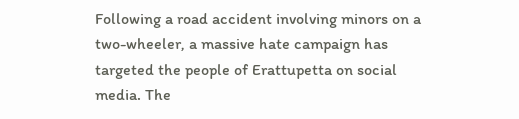Following a road accident involving minors on a two-wheeler, a massive hate campaign has targeted the people of Erattupetta on social media. The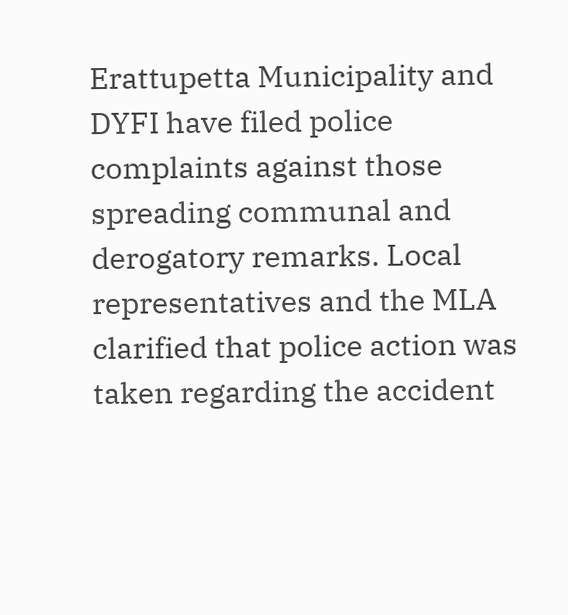Erattupetta Municipality and DYFI have filed police complaints against those spreading communal and derogatory remarks. Local representatives and the MLA clarified that police action was taken regarding the accident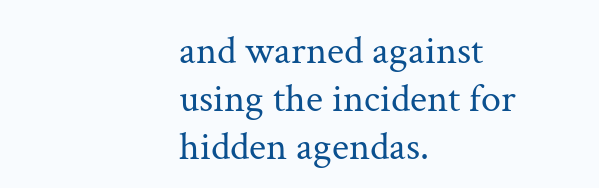and warned against using the incident for hidden agendas.